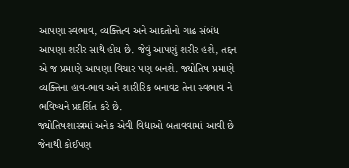આપણા સ્વભાવ, વ્યક્તિત્વ અને આદતોનો ગાઢ સંબંધ આપણા શરીર સાથે હોય છે. જેવું આપણું શરીર હશે, તદ્દન એ જ પ્રમાણે આપણા વિચાર પણ બનશે. જ્યોતિષ પ્રમાણે વ્યક્તિના હાવ-ભાવ અને શારીરિક બનાવટ તેના સ્વભાવ ને ભવિષ્યને પ્રદર્શિત કરે છે.
જ્યોતિષશાસ્ત્રમાં અનેક એવી વિદ્યાઓ બતાવવામાં આવી છે જેનાથી કોઈપણ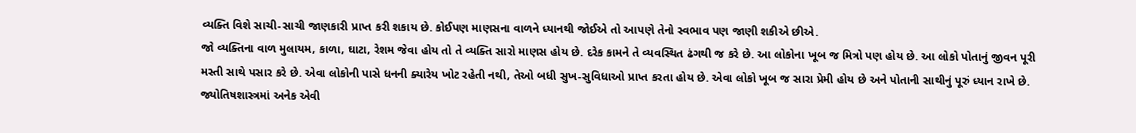વ્યક્તિ વિશે સાચી-સાચી જાણકારી પ્રાપ્ત કરી શકાય છે. કોઈપણ માણસના વાળને ધ્યાનથી જોઈએ તો આપણે તેનો સ્વભાવ પણ જાણી શકીએ છીએ.
જો વ્યક્તિના વાળ મુલાયમ, કાળા, ઘાટા, રેશમ જેવા હોય તો તે વ્યક્તિ સારો માણસ હોય છે. દરેક કામને તે વ્યવસ્થિત ઢંગથી જ કરે છે. આ લોકોના ખૂબ જ મિત્રો પણ હોય છે. આ લોકો પોતાનું જીવન પૂરી મસ્તી સાથે પસાર કરે છે. એવા લોકોની પાસે ધનની ક્યારેય ખોટ રહેતી નથી, તેઓ બધી સુખ-સુવિધાઓ પ્રાપ્ત કરતા હોય છે. એવા લોકો ખૂબ જ સારા પ્રેમી હોય છે અને પોતાની સાથીનું પૂરું ધ્યાન રાખે છે.
જ્યોતિષશાસ્ત્રમાં અનેક એવી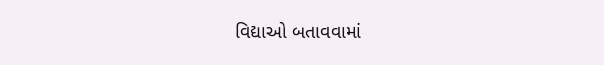વિદ્યાઓ બતાવવામાં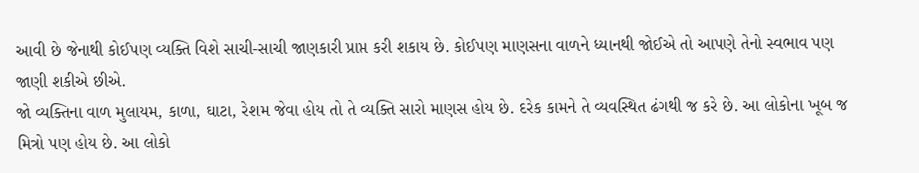આવી છે જેનાથી કોઈપણ વ્યક્તિ વિશે સાચી-સાચી જાણકારી પ્રાપ્ત કરી શકાય છે. કોઈપણ માણસના વાળને ધ્યાનથી જોઈએ તો આપણે તેનો સ્વભાવ પણ જાણી શકીએ છીએ.
જો વ્યક્તિના વાળ મુલાયમ, કાળા, ઘાટા, રેશમ જેવા હોય તો તે વ્યક્તિ સારો માણસ હોય છે. દરેક કામને તે વ્યવસ્થિત ઢંગથી જ કરે છે. આ લોકોના ખૂબ જ મિત્રો પણ હોય છે. આ લોકો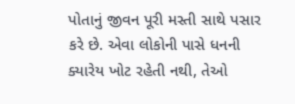પોતાનું જીવન પૂરી મસ્તી સાથે પસાર કરે છે. એવા લોકોની પાસે ધનની ક્યારેય ખોટ રહેતી નથી, તેઓ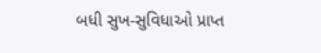બધી સુખ-સુવિધાઓ પ્રાપ્ત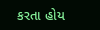કરતા હોય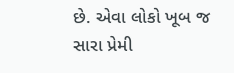છે. એવા લોકો ખૂબ જ સારા પ્રેમી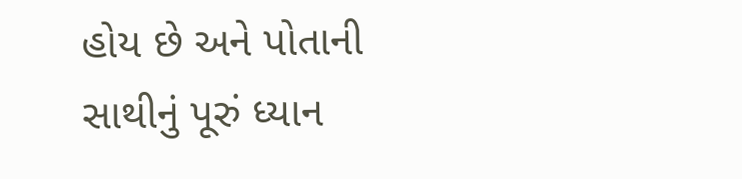હોય છે અને પોતાની સાથીનું પૂરું ધ્યાન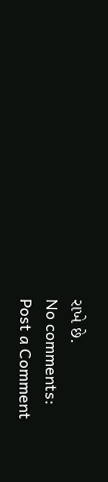રાખે છે.
No comments:
Post a Comment